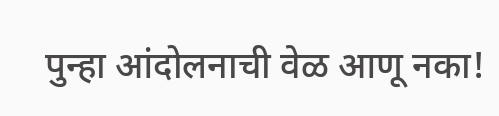पुन्हा आंदोलनाची वेळ आणू नका!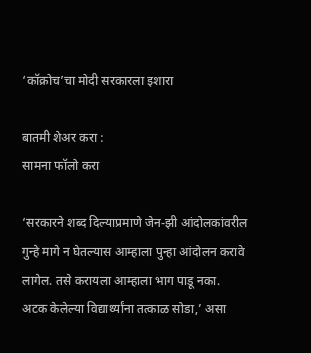‘कॉक्रोच’चा मोदी सरकारला इशारा

बातमी शेअर करा :
सामना फॉलो करा

‘सरकारने शब्द दिल्याप्रमाणे जेन-झी आंदोलकांवरील गुन्हे मागे न घेतल्यास आम्हाला पुन्हा आंदोलन करावे लागेल. तसे करायला आम्हाला भाग पाडू नका. अटक केलेल्या विद्यार्थ्यांना तत्काळ सोडा,’ असा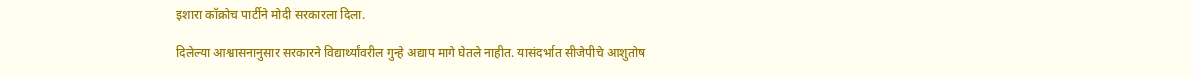इशारा कॉक्रोच पार्टीने मोदी सरकारला दिला.

दिलेल्या आश्वासनानुसार सरकारने विद्यार्थ्यांवरील गुन्हे अद्याप मागे घेतले नाहीत. यासंदर्भात सीजेपीचे आशुतोष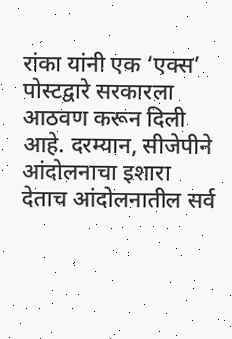रांका यांनी एक ‘एक्स’ पोस्टद्वारे सरकारला आठवण करून दिली आहे. दरम्यान, सीजेपीने आंदोलनाचा इशारा देताच आंदोलनातील सर्व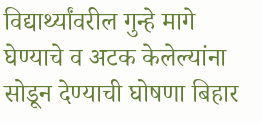विद्यार्थ्यांवरील गुन्हे मागे घेण्याचे व अटक केलेल्यांना सोडून देण्याची घोषणा बिहार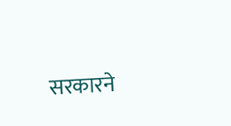सरकारने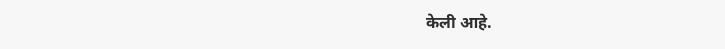केली आहे.